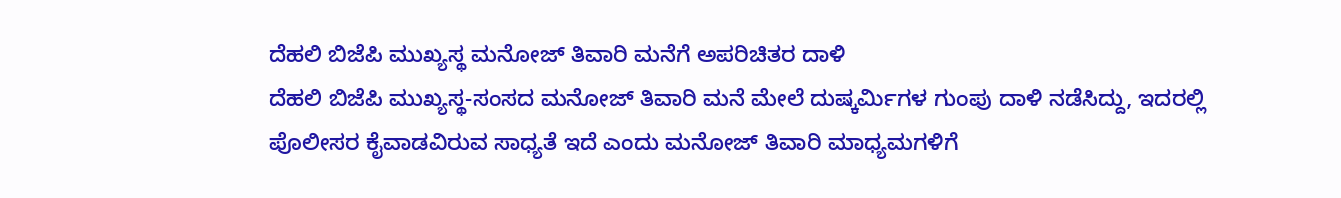ದೆಹಲಿ ಬಿಜೆಪಿ ಮುಖ್ಯಸ್ಥ ಮನೋಜ್ ತಿವಾರಿ ಮನೆಗೆ ಅಪರಿಚಿತರ ದಾಳಿ
ದೆಹಲಿ ಬಿಜೆಪಿ ಮುಖ್ಯಸ್ಥ-ಸಂಸದ ಮನೋಜ್ ತಿವಾರಿ ಮನೆ ಮೇಲೆ ದುಷ್ಕರ್ಮಿಗಳ ಗುಂಪು ದಾಳಿ ನಡೆಸಿದ್ದು, ಇದರಲ್ಲಿ ಪೊಲೀಸರ ಕೈವಾಡವಿರುವ ಸಾಧ್ಯತೆ ಇದೆ ಎಂದು ಮನೋಜ್ ತಿವಾರಿ ಮಾಧ್ಯಮಗಳಿಗೆ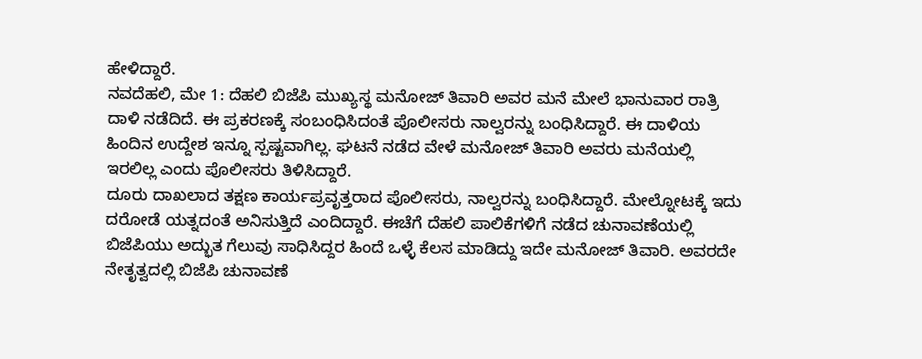ಹೇಳಿದ್ದಾರೆ.
ನವದೆಹಲಿ, ಮೇ 1: ದೆಹಲಿ ಬಿಜೆಪಿ ಮುಖ್ಯಸ್ಥ ಮನೋಜ್ ತಿವಾರಿ ಅವರ ಮನೆ ಮೇಲೆ ಭಾನುವಾರ ರಾತ್ರಿ ದಾಳಿ ನಡೆದಿದೆ. ಈ ಪ್ರಕರಣಕ್ಕೆ ಸಂಬಂಧಿಸಿದಂತೆ ಪೊಲೀಸರು ನಾಲ್ವರನ್ನು ಬಂಧಿಸಿದ್ದಾರೆ. ಈ ದಾಳಿಯ ಹಿಂದಿನ ಉದ್ದೇಶ ಇನ್ನೂ ಸ್ಪಷ್ಟವಾಗಿಲ್ಲ. ಘಟನೆ ನಡೆದ ವೇಳೆ ಮನೋಜ್ ತಿವಾರಿ ಅವರು ಮನೆಯಲ್ಲಿ ಇರಲಿಲ್ಲ ಎಂದು ಪೊಲೀಸರು ತಿಳಿಸಿದ್ದಾರೆ.
ದೂರು ದಾಖಲಾದ ತಕ್ಷಣ ಕಾರ್ಯಪ್ರವೃತ್ತರಾದ ಪೊಲೀಸರು, ನಾಲ್ವರನ್ನು ಬಂಧಿಸಿದ್ದಾರೆ. ಮೇಲ್ನೋಟಕ್ಕೆ ಇದು ದರೋಡೆ ಯತ್ನದಂತೆ ಅನಿಸುತ್ತಿದೆ ಎಂದಿದ್ದಾರೆ. ಈಚೆಗೆ ದೆಹಲಿ ಪಾಲಿಕೆಗಳಿಗೆ ನಡೆದ ಚುನಾವಣೆಯಲ್ಲಿ ಬಿಜೆಪಿಯು ಅದ್ಭುತ ಗೆಲುವು ಸಾಧಿಸಿದ್ದರ ಹಿಂದೆ ಒಳ್ಳೆ ಕೆಲಸ ಮಾಡಿದ್ದು ಇದೇ ಮನೋಜ್ ತಿವಾರಿ. ಅವರದೇ ನೇತೃತ್ವದಲ್ಲಿ ಬಿಜೆಪಿ ಚುನಾವಣೆ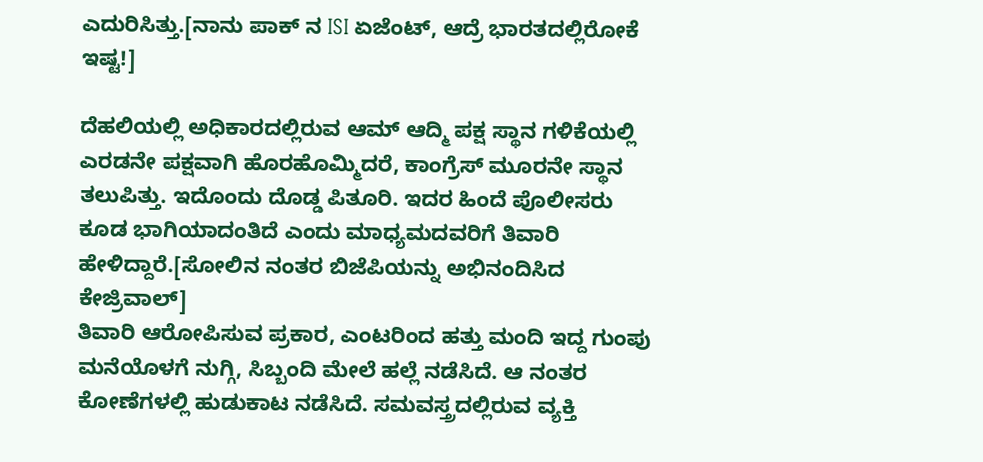ಎದುರಿಸಿತ್ತು.[ನಾನು ಪಾಕ್ ನ ISI ಏಜೆಂಟ್, ಆದ್ರೆ ಭಾರತದಲ್ಲಿರೋಕೆ ಇಷ್ಟ!]

ದೆಹಲಿಯಲ್ಲಿ ಅಧಿಕಾರದಲ್ಲಿರುವ ಆಮ್ ಆದ್ಮಿ ಪಕ್ಷ ಸ್ಥಾನ ಗಳಿಕೆಯಲ್ಲಿ ಎರಡನೇ ಪಕ್ಷವಾಗಿ ಹೊರಹೊಮ್ಮಿದರೆ, ಕಾಂಗ್ರೆಸ್ ಮೂರನೇ ಸ್ಥಾನ ತಲುಪಿತ್ತು. ಇದೊಂದು ದೊಡ್ಡ ಪಿತೂರಿ. ಇದರ ಹಿಂದೆ ಪೊಲೀಸರು ಕೂಡ ಭಾಗಿಯಾದಂತಿದೆ ಎಂದು ಮಾಧ್ಯಮದವರಿಗೆ ತಿವಾರಿ ಹೇಳಿದ್ದಾರೆ.[ಸೋಲಿನ ನಂತರ ಬಿಜೆಪಿಯನ್ನು ಅಭಿನಂದಿಸಿದ ಕೇಜ್ರಿವಾಲ್]
ತಿವಾರಿ ಆರೋಪಿಸುವ ಪ್ರಕಾರ, ಎಂಟರಿಂದ ಹತ್ತು ಮಂದಿ ಇದ್ದ ಗುಂಪು ಮನೆಯೊಳಗೆ ನುಗ್ಗಿ, ಸಿಬ್ಬಂದಿ ಮೇಲೆ ಹಲ್ಲೆ ನಡೆಸಿದೆ. ಆ ನಂತರ ಕೋಣೆಗಳಲ್ಲಿ ಹುಡುಕಾಟ ನಡೆಸಿದೆ. ಸಮವಸ್ತ್ರದಲ್ಲಿರುವ ವ್ಯಕ್ತಿ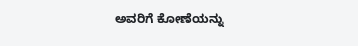ಅವರಿಗೆ ಕೋಣೆಯನ್ನು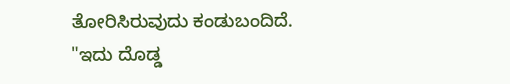ತೋರಿಸಿರುವುದು ಕಂಡುಬಂದಿದೆ. "ಇದು ದೊಡ್ಡ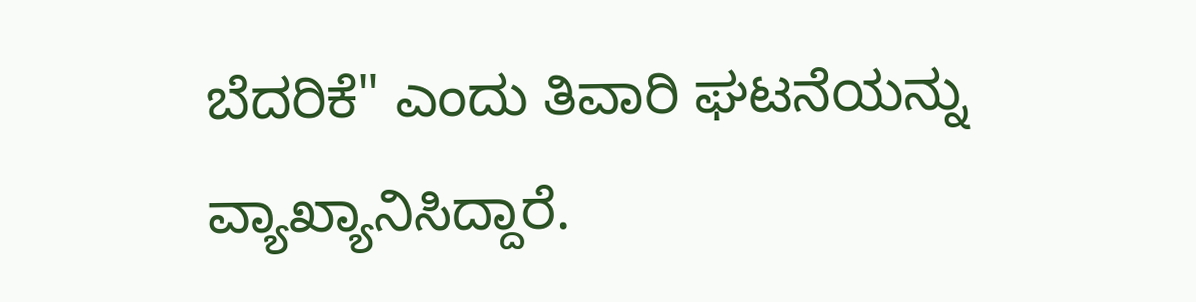ಬೆದರಿಕೆ" ಎಂದು ತಿವಾರಿ ಘಟನೆಯನ್ನು ವ್ಯಾಖ್ಯಾನಿಸಿದ್ದಾರೆ.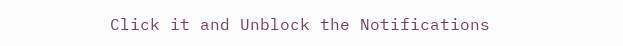Click it and Unblock the Notifications